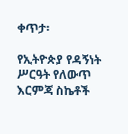ቀጥታ፡

የኢትዮጵያ የዳኝነት ሥርዓት የለውጥ እርምጃ ስኬቶች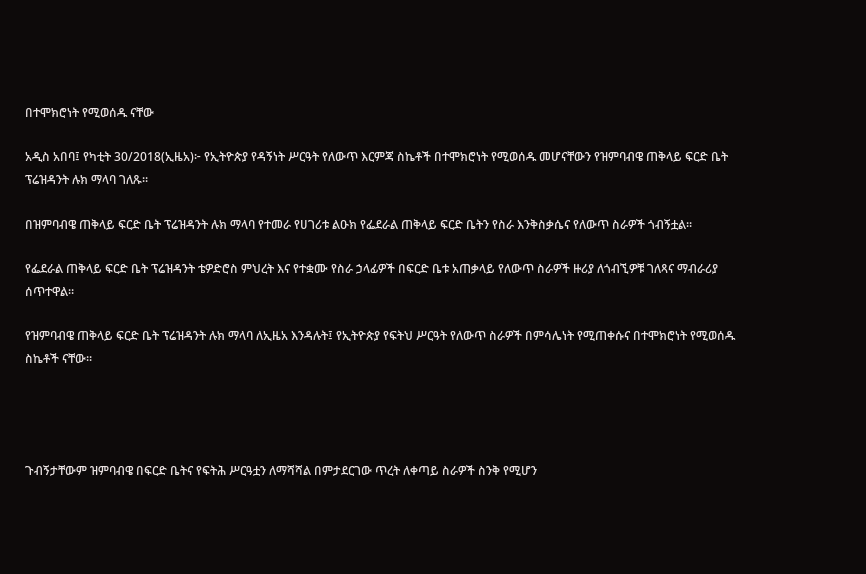በተሞክሮነት የሚወሰዱ ናቸው

አዲስ አበባ፤ የካቲት 30/2018(ኢዜአ)፦ የኢትዮጵያ የዳኝነት ሥርዓት የለውጥ እርምጃ ስኬቶች በተሞክሮነት የሚወሰዱ መሆናቸውን የዝምባብዌ ጠቅላይ ፍርድ ቤት ፕሬዝዳንት ሉክ ማላባ ገለጹ።

በዝምባብዌ ጠቅላይ ፍርድ ቤት ፕሬዝዳንት ሉክ ማላባ የተመራ የሀገሪቱ ልዑክ የፌደራል ጠቅላይ ፍርድ ቤትን የስራ እንቅስቃሴና የለውጥ ስራዎች ጎብኝቷል።

የፌደራል ጠቅላይ ፍርድ ቤት ፕሬዝዳንት ቴዎድሮስ ምህረት እና የተቋሙ የስራ ኃላፊዎች በፍርድ ቤቱ አጠቃላይ የለውጥ ስራዎች ዙሪያ ለጎብኚዎቹ ገለጻና ማብራሪያ ሰጥተዋል።

የዝምባብዌ ጠቅላይ ፍርድ ቤት ፕሬዝዳንት ሉክ ማላባ ለኢዜአ እንዳሉት፤ የኢትዮጵያ የፍትህ ሥርዓት የለውጥ ስራዎች በምሳሌነት የሚጠቀሱና በተሞክሮነት የሚወሰዱ ስኬቶች ናቸው።




ጉብኝታቸውም ዝምባብዌ በፍርድ ቤትና የፍትሕ ሥርዓቷን ለማሻሻል በምታደርገው ጥረት ለቀጣይ ስራዎች ስንቅ የሚሆን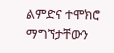ልምድና ተሞክሮ ማግኘታቸውን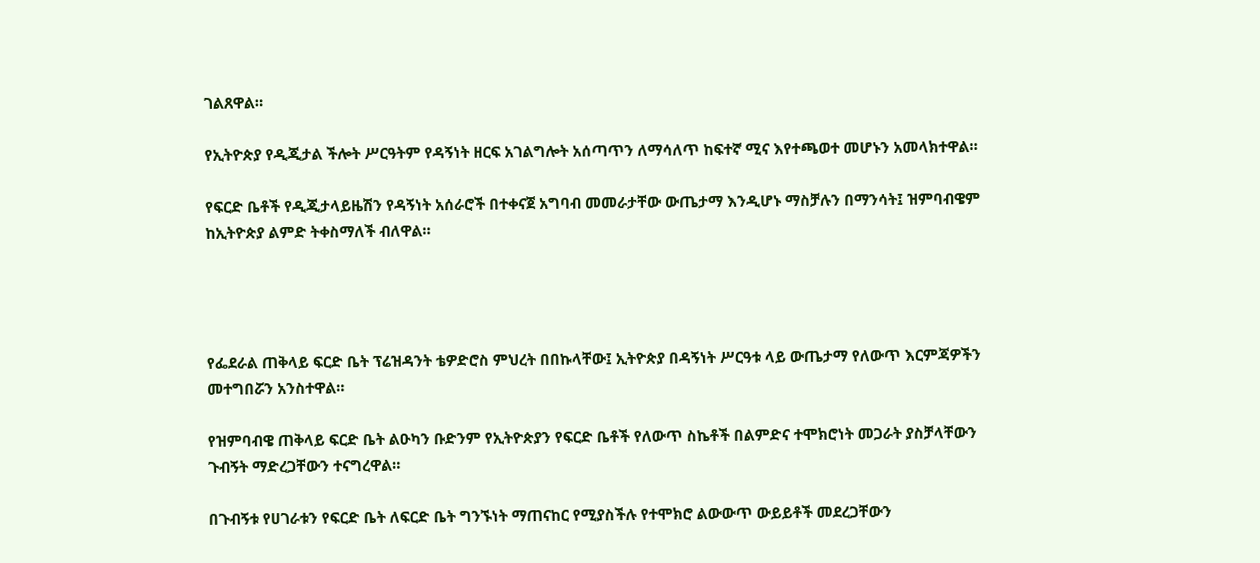ገልጸዋል።

የኢትዮጵያ የዲጂታል ችሎት ሥርዓትም የዳኝነት ዘርፍ አገልግሎት አሰጣጥን ለማሳለጥ ከፍተኛ ሚና እየተጫወተ መሆኑን አመላክተዋል።

የፍርድ ቤቶች የዲጂታላይዜሽን የዳኝነት አሰራሮች በተቀናጀ አግባብ መመራታቸው ውጤታማ እንዲሆኑ ማስቻሉን በማንሳት፤ ዝምባብዌም ከኢትዮጵያ ልምድ ትቀስማለች ብለዋል።




የፌደራል ጠቅላይ ፍርድ ቤት ፕሬዝዳንት ቴዎድሮስ ምህረት በበኩላቸው፤ ኢትዮጵያ በዳኝነት ሥርዓቱ ላይ ውጤታማ የለውጥ እርምጃዎችን መተግበሯን አንስተዋል።

የዝምባብዌ ጠቅላይ ፍርድ ቤት ልዑካን ቡድንም የኢትዮጵያን የፍርድ ቤቶች የለውጥ ስኬቶች በልምድና ተሞክሮነት መጋራት ያስቻላቸውን ጉብኝት ማድረጋቸውን ተናግረዋል።

በጉብኝቱ የሀገራቱን የፍርድ ቤት ለፍርድ ቤት ግንኙነት ማጠናከር የሚያስችሉ የተሞክሮ ልውውጥ ውይይቶች መደረጋቸውን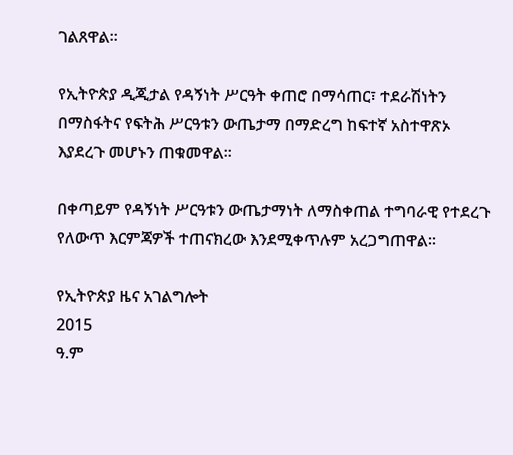ገልጸዋል።

የኢትዮጵያ ዲጂታል የዳኝነት ሥርዓት ቀጠሮ በማሳጠር፣ ተደራሽነትን በማስፋትና የፍትሕ ሥርዓቱን ውጤታማ በማድረግ ከፍተኛ አስተዋጽኦ እያደረጉ መሆኑን ጠቁመዋል።

በቀጣይም የዳኝነት ሥርዓቱን ውጤታማነት ለማስቀጠል ተግባራዊ የተደረጉ የለውጥ እርምጃዎች ተጠናክረው እንደሚቀጥሉም አረጋግጠዋል።

የኢትዮጵያ ዜና አገልግሎት
2015
ዓ.ም